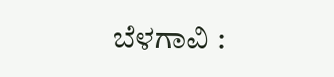ಬೆಳಗಾವಿ :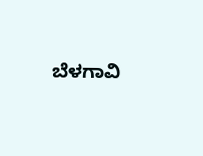ಬೆಳಗಾವಿ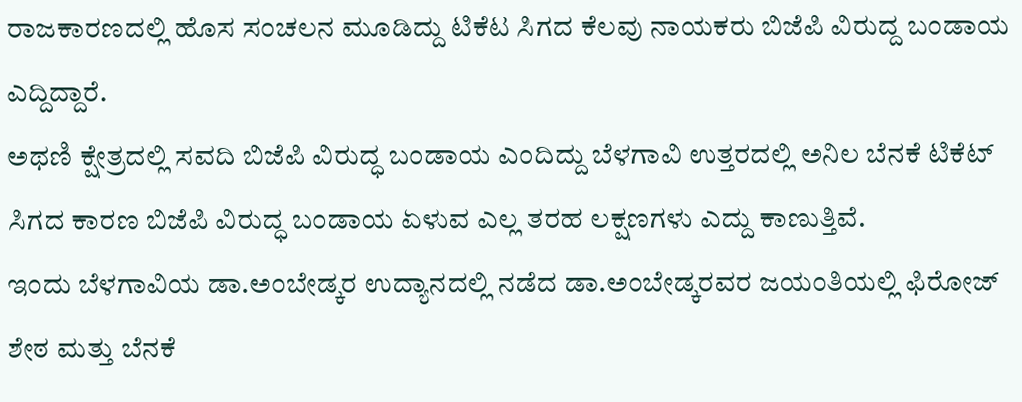ರಾಜಕಾರಣದಲ್ಲಿ ಹೊಸ ಸಂಚಲನ ಮೂಡಿದ್ದು ಟಿಕೆಟ ಸಿಗದ ಕೆಲವು ನಾಯಕರು ಬಿಜೆಪಿ ವಿರುದ್ದ ಬಂಡಾಯ ಎದ್ದಿದ್ದಾರೆ.
ಅಥಣಿ ಕ್ಷೇತ್ರದಲ್ಲಿ ಸವದಿ ಬಿಜೆಪಿ ವಿರುದ್ಧ ಬಂಡಾಯ ಎಂದಿದ್ದು ಬೆಳಗಾವಿ ಉತ್ತರದಲ್ಲಿ ಅನಿಲ ಬೆನಕೆ ಟಿಕೆಟ್ ಸಿಗದ ಕಾರಣ ಬಿಜೆಪಿ ವಿರುದ್ಧ ಬಂಡಾಯ ಏಳುವ ಎಲ್ಲ ತರಹ ಲಕ್ಷಣಗಳು ಎದ್ದು ಕಾಣುತ್ತಿವೆ.
ಇಂದು ಬೆಳಗಾವಿಯ ಡಾ.ಅಂಬೇಡ್ಕರ ಉದ್ಯಾನದಲ್ಲಿ ನಡೆದ ಡಾ.ಅಂಬೇಡ್ಕರವರ ಜಯಂತಿಯಲ್ಲಿ ಫಿರೋಜ್ ಶೇಠ ಮತ್ತು ಬೆನಕೆ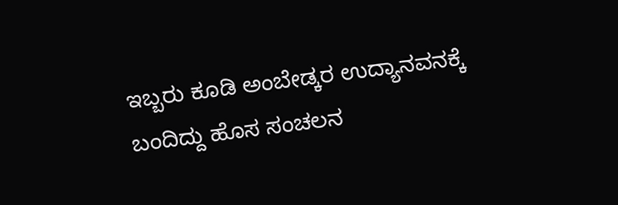ಇಬ್ಬರು ಕೂಡಿ ಅಂಬೇಡ್ಕರ ಉದ್ಯಾನವನಕ್ಕೆ ಬಂದಿದ್ದು ಹೊಸ ಸಂಚಲನ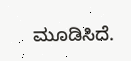ಮೂಡಿಸಿದೆ.